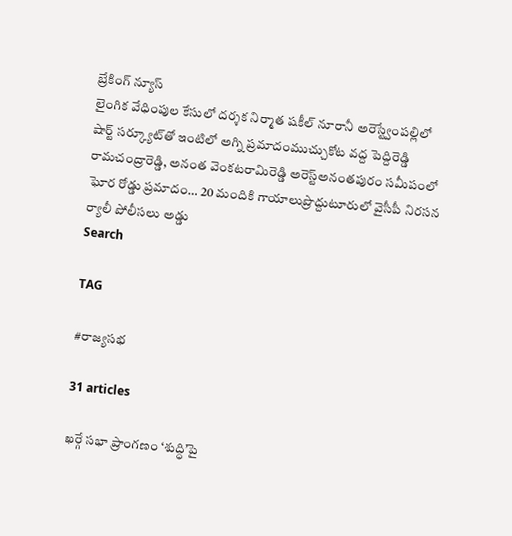బ్రేకింగ్ న్యూస్
లైంగిక వేధింపుల కేసులో దర్శక నిర్మాత షకీల్ నూరానీ అరెస్ట్వేంపల్లిలో షార్ట్ సర్క్యూట్‌తో ఇంటిలో అగ్ని ప్రమాదంముచ్చుకోట వద్ద పెద్దిరెడ్డి రామచంద్రారెడ్డి, అనంత వెంకటరామిరెడ్డి అరెస్ట్‌అనంతపురం సమీపంలో ఘోర రోడ్డు ప్రమాదం… 20 మందికి గాయాలుప్రొద్దుటూరులో వైసీపీ నిరసన ర్యాలీ పోలీసలు అడ్డు
Search

TAG

#రాజ్యసభ

31 articles

ఖర్గే సభా ప్రాంగణం ‘శుద్ధి’పై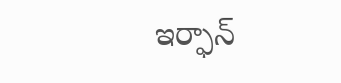ఇర్ఫాన్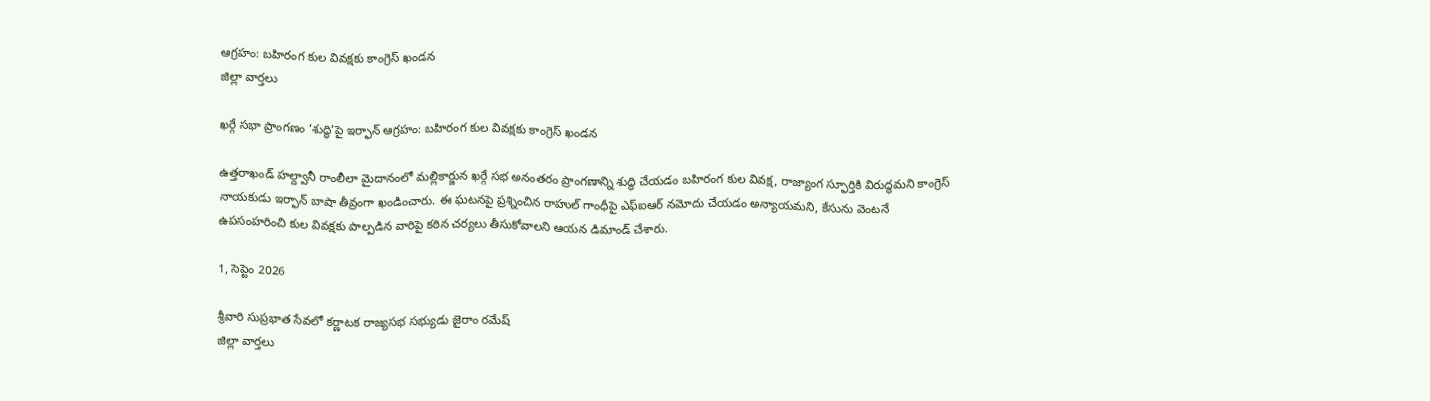ఆగ్రహం: బహిరంగ కుల వివక్షకు కాంగ్రెస్ ఖండన
జిల్లా వార్తలు

ఖర్గే సభా ప్రాంగణం ‘శుద్ధి’పై ఇర్ఫాన్ ఆగ్రహం: బహిరంగ కుల వివక్షకు కాంగ్రెస్ ఖండన

ఉత్తరాఖండ్ హల్ద్వానీ రాంలీలా మైదానంలో మల్లికార్జున ఖర్గే సభ అనంతరం ప్రాంగణాన్ని శుద్ధి చేయడం బహిరంగ కుల వివక్ష, రాజ్యాంగ స్ఫూర్తికి విరుద్ధమని కాంగ్రెస్ నాయకుడు ఇర్ఫాన్ బాషా తీవ్రంగా ఖండించారు. ఈ ఘటనపై ప్రశ్నించిన రాహుల్ గాంధీపై ఎఫ్‌ఐఆర్ నమోదు చేయడం అన్యాయమని, కేసును వెంటనే ఉపసంహరించి కుల వివక్షకు పాల్పడిన వారిపై కఠిన చర్యలు తీసుకోవాలని ఆయన డిమాండ్ చేశారు.

1, సెప్టెం 2026

శ్రీవారి సుప్రభాత సేవలో కర్ణాటక రాజ్యసభ సభ్యుడు జైరాం రమేష్
జిల్లా వార్తలు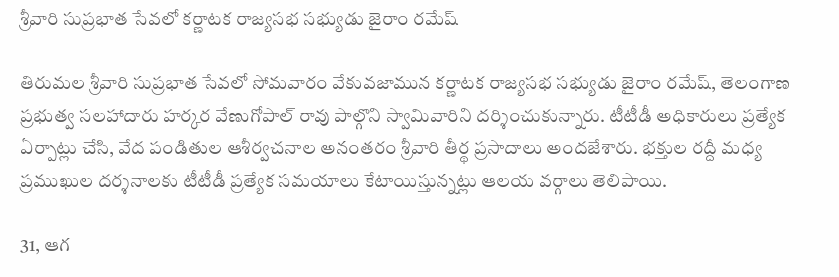శ్రీవారి సుప్రభాత సేవలో కర్ణాటక రాజ్యసభ సభ్యుడు జైరాం రమేష్

తిరుమల శ్రీవారి సుప్రభాత సేవలో సోమవారం వేకువజామున కర్ణాటక రాజ్యసభ సభ్యుడు జైరాం రమేష్, తెలంగాణ ప్రభుత్వ సలహాదారు హర్కర వేణుగోపాల్ రావు పాల్గొని స్వామివారిని దర్శించుకున్నారు. టీటీడీ అధికారులు ప్రత్యేక ఏర్పాట్లు చేసి, వేద పండితుల ఆశీర్వచనాల అనంతరం శ్రీవారి తీర్థ ప్రసాదాలు అందజేశారు. భక్తుల రద్దీ మధ్య ప్రముఖుల దర్శనాలకు టీటీడీ ప్రత్యేక సమయాలు కేటాయిస్తున్నట్లు ఆలయ వర్గాలు తెలిపాయి.

31, ఆగ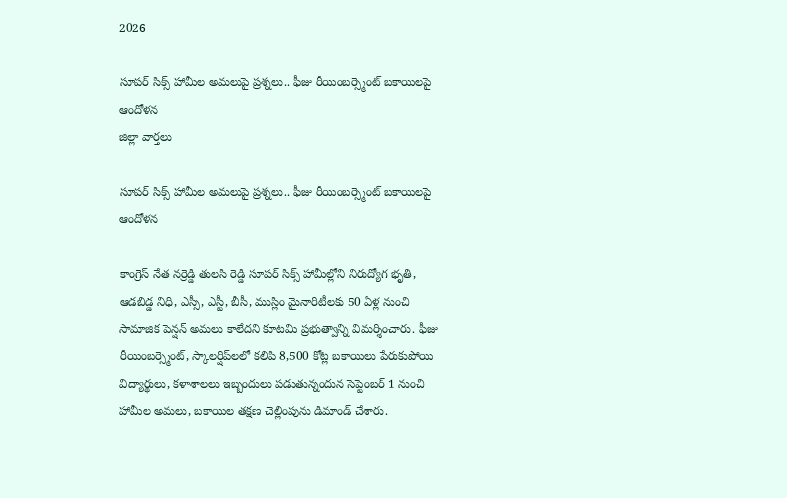2026

సూపర్ సిక్స్ హామీల అమలుపై ప్రశ్నలు.. ఫీజు రీయింబర్స్మెంట్ బకాయిలపై ఆందోళన
జిల్లా వార్తలు

సూపర్ సిక్స్ హామీల అమలుపై ప్రశ్నలు.. ఫీజు రీయింబర్స్మెంట్ బకాయిలపై ఆందోళన

కాంగ్రెస్ నేత నర్రెడ్డి తులసి రెడ్డి సూపర్ సిక్స్ హామీల్లోని నిరుద్యోగ భృతి, ఆడబిడ్డ నిధి, ఎస్సీ, ఎస్టీ, బీసీ, ముస్లిం మైనారిటీలకు 50 ఏళ్ల నుంచి సామాజిక పెన్షన్ అమలు కాలేదని కూటమి ప్రభుత్వాన్ని విమర్శించారు. ఫీజు రీయింబర్స్మెంట్, స్కాలర్షిప్‌లలో కలిపి 8,500 కోట్ల బకాయిలు పేరుకుపోయి విద్యార్థులు, కళాశాలలు ఇబ్బందులు పడుతున్నందున సెప్టెంబర్ 1 నుంచి హామీల అమలు, బకాయిల తక్షణ చెల్లింపును డిమాండ్ చేశారు.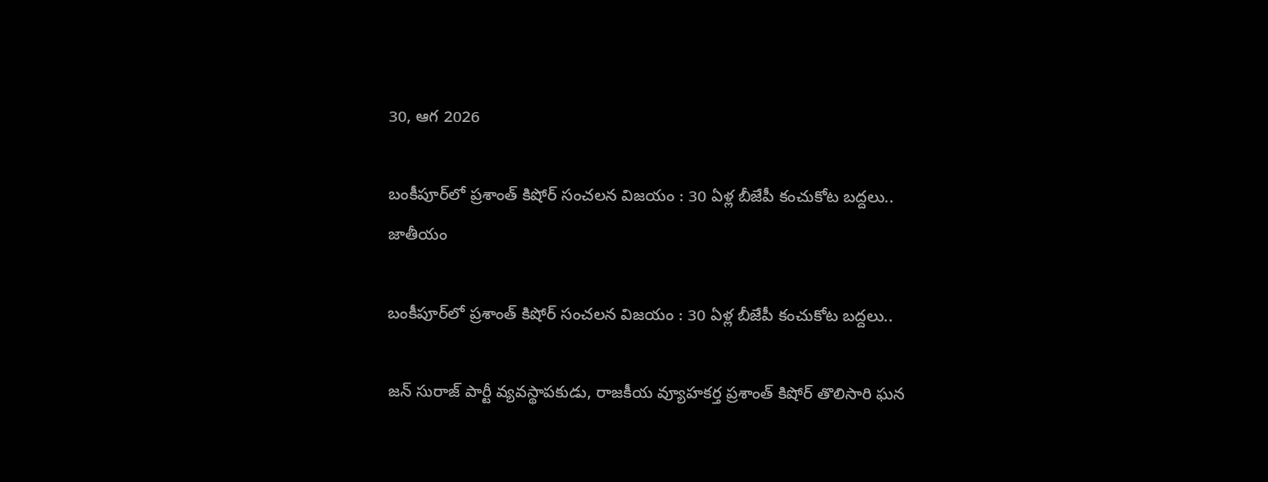30, ఆగ 2026

బంకీపూర్‌లో ప్రశాంత్ కిషోర్ సంచలన విజయం : 30 ఏళ్ల బీజేపీ కంచుకోట బద్దలు..
జాతీయం

బంకీపూర్‌లో ప్రశాంత్ కిషోర్ సంచలన విజయం : 30 ఏళ్ల బీజేపీ కంచుకోట బద్దలు..

జన్ సురాజ్ పార్టీ వ్యవస్థాపకుడు, రాజకీయ వ్యూహకర్త ప్రశాంత్ కిషోర్ తొలిసారి ఘన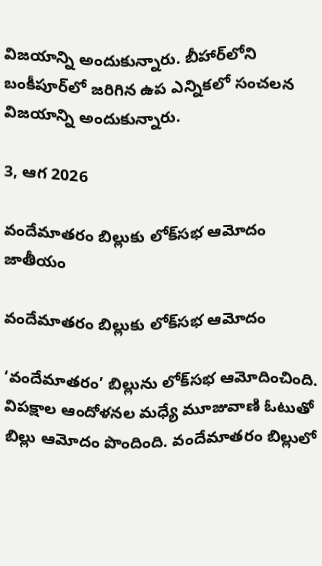విజయాన్ని అందుకున్నారు. బీహార్‌లోని బంకీపూర్‌లో జరిగిన ఉప ఎన్నికలో సంచలన విజయాన్ని అందుకున్నారు.

3, ఆగ 2026

వందేమాతరం బిల్లుకు లోక్‌సభ ఆమోదం
జాతీయం

వందేమాతరం బిల్లుకు లోక్‌సభ ఆమోదం

‘వందేమాతరం’ బిల్లును లోక్‌సభ ఆమోదించింది. విపక్షాల ఆందోళనల మధ్యే మూజువాణి ఓటుతో బిల్లు ఆమోదం పొందింది. వందేమాతరం బిల్లులో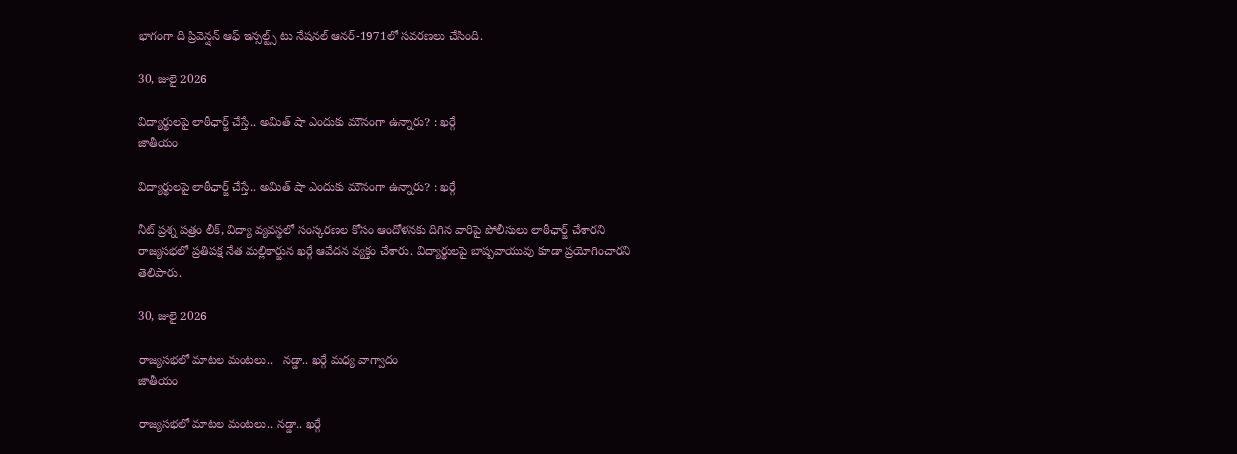భాగంగా ది ప్రివెన్షన్‌ ఆఫ్‌ ఇన్సల్ట్స్‌ టు నేషనల్‌ ఆనర్‌-1971లో సవరణలు చేసింది.

30, జులై 2026

విద్యార్థులపై లాఠీఛార్జ్ చేస్తే.. అమిత్ షా ఎందుకు మౌనంగా ఉన్నారు? : ఖర్గే
జాతీయం

విద్యార్థులపై లాఠీఛార్జ్ చేస్తే.. అమిత్ షా ఎందుకు మౌనంగా ఉన్నారు? : ఖర్గే

నీట్ ప్రశ్న పత్రం లీక్, విద్యా వ్యవస్థలో సంస్కరణల కోసం ఆందోళనకు దిగిన వారిపై పోలీసులు లాఠీఛార్జ్ చేశారని రాజ్యసభలో ప్రతిపక్ష నేత మల్లికార్జున ఖర్గే ఆవేదన వ్యక్తం చేశారు. విద్యార్థులపై బాష్పవాయువు కూడా ప్రయోగించారని తెలిపారు.

30, జులై 2026

రాజ్యసభలో మాటల మంటలు..   నడ్డా.. ఖర్గే మధ్య వాగ్వాదం
జాతీయం

రాజ్యసభలో మాటల మంటలు.. నడ్డా.. ఖర్గే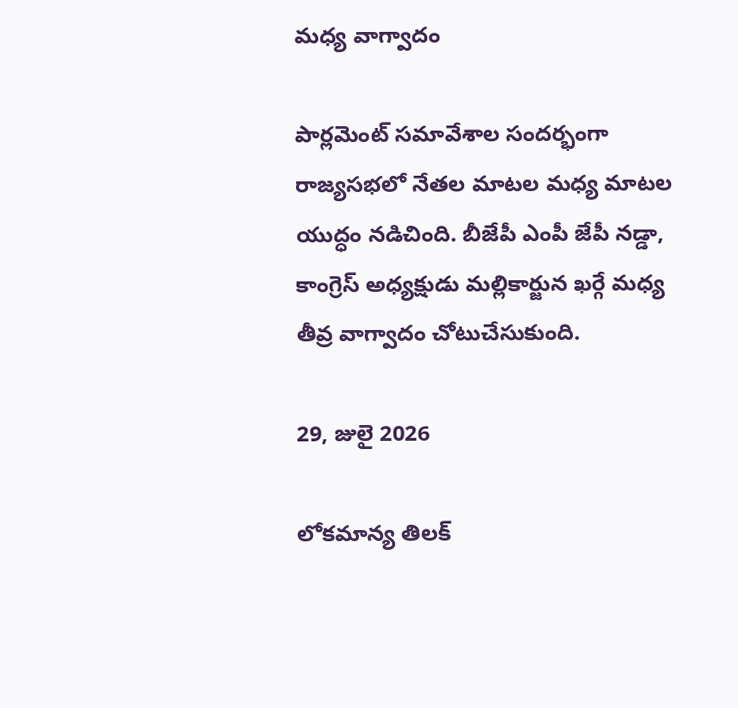మధ్య వాగ్వాదం

పార్లమెంట్ సమావేశాల సందర్భంగా రాజ్యసభలో నేతల మాటల మధ్య మాటల యుద్ధం నడిచింది. బీజేపీ ఎంపీ జేపీ నడ్డా, కాంగ్రెస్ అధ్యక్షుడు మల్లికార్జున ఖర్గే మధ్య తీవ్ర వాగ్వాదం చోటుచేసుకుంది.

29, జులై 2026

లోకమాన్య తిలక్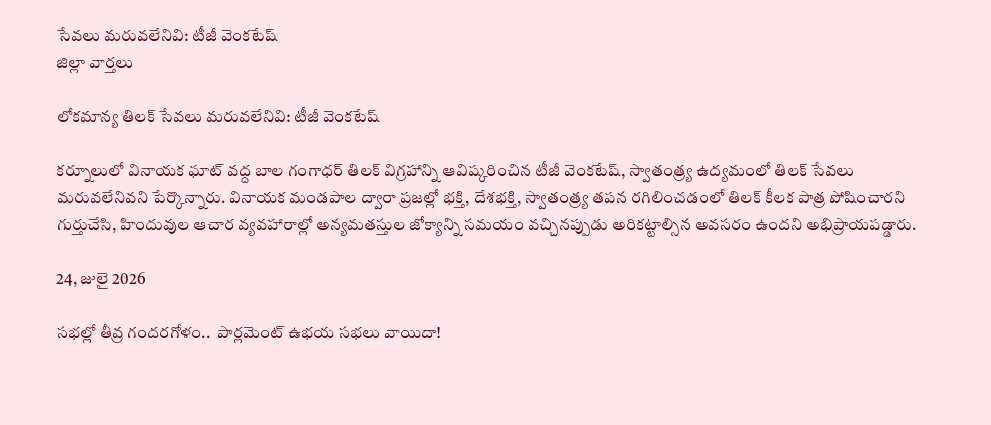సేవలు మరువలేనివి: టీజీ వెంకటేష్
జిల్లా వార్తలు

లోకమాన్య తిలక్ సేవలు మరువలేనివి: టీజీ వెంకటేష్

కర్నూలులో వినాయక ఘాట్ వద్ద బాల గంగాధర్ తిలక్ విగ్రహాన్ని ఆవిష్కరించిన టీజీ వెంకటేష్, స్వాతంత్ర్య ఉద్యమంలో తిలక్ సేవలు మరువలేనివని పేర్కొన్నారు. వినాయక మండపాల ద్వారా ప్రజల్లో భక్తి, దేశభక్తి, స్వాతంత్ర్య తపన రగిలించడంలో తిలక్ కీలక పాత్ర పోషించారని గుర్తుచేసి, హిందువుల ఆచార వ్యవహారాల్లో అన్యమతస్తుల జోక్యాన్ని సమయం వచ్చినప్పుడు అరికట్టాల్సిన అవసరం ఉందని అభిప్రాయపడ్డారు.

24, జులై 2026

సభల్లో తీవ్ర గందరగోళం..  పార్లమెంట్‌ ఉభయ సభలు వాయిదా!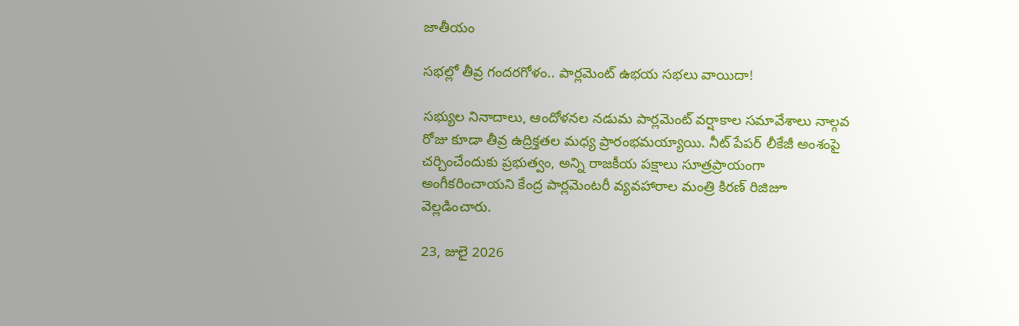జాతీయం

సభల్లో తీవ్ర గందరగోళం.. పార్లమెంట్‌ ఉభయ సభలు వాయిదా!

సభ్యుల నినాదాలు, ఆందోళనల నడుమ పార్లమెంట్ వర్షాకాల సమావేశాలు నాల్గవ రోజు కూడా తీవ్ర ఉద్రిక్తతల మధ్య ప్రారంభమయ్యాయి. నీట్‌ పేపర్ లీకేజీ అంశంపై చర్చించేందుకు ప్రభుత్వం, అన్ని రాజకీయ పక్షాలు సూత్రప్రాయంగా అంగీకరించాయని కేంద్ర పార్లమెంటరీ వ్యవహారాల మంత్రి కిరణ్ రిజిజూ వెల్లడించారు.

23, జులై 2026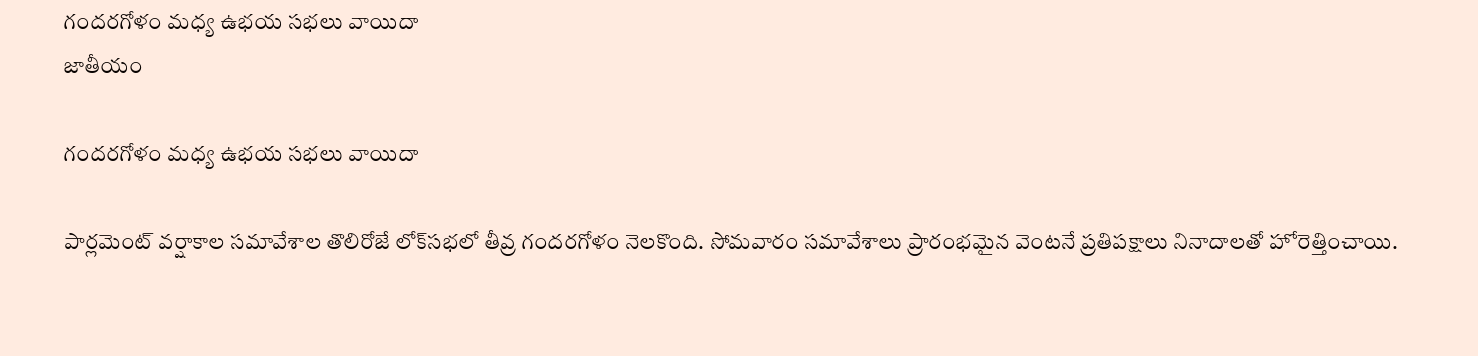గందరగోళం మధ్య ఉభయ సభలు వాయిదా
జాతీయం

గందరగోళం మధ్య ఉభయ సభలు వాయిదా

పార్లమెంట్ వర్షాకాల సమావేశాల తొలిరోజే లోక్‌సభలో తీవ్ర గందరగోళం నెలకొంది. సోమవారం సమావేశాలు ప్రారంభమైన వెంటనే ప్రతిపక్షాలు నినాదాలతో హోరెత్తించాయి.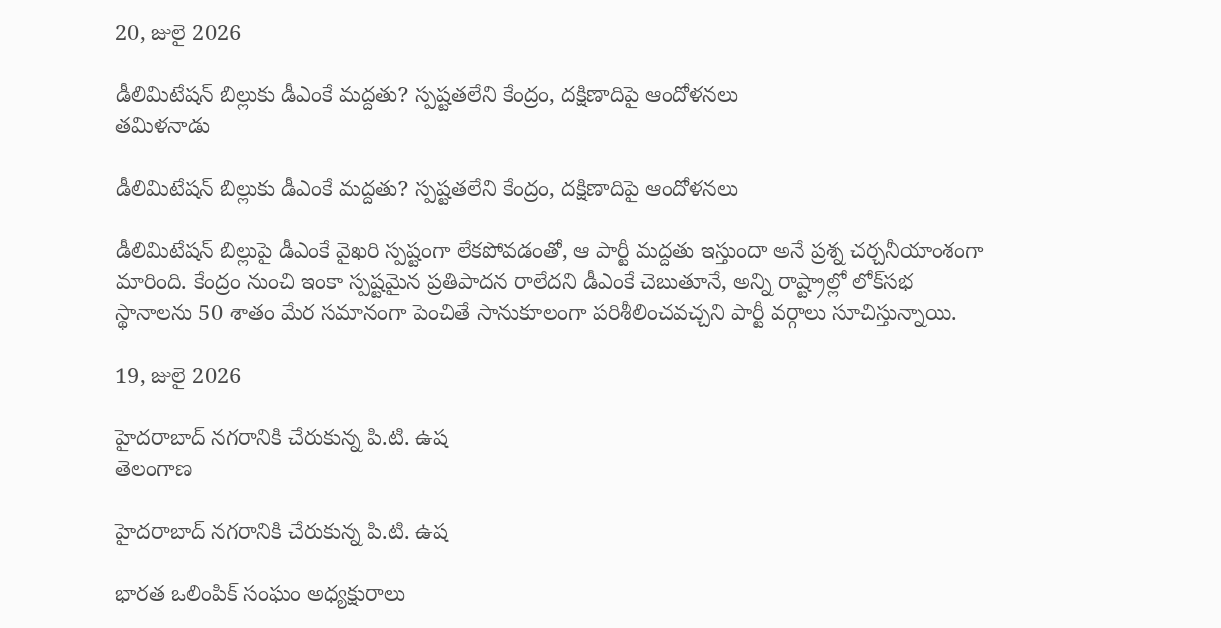20, జులై 2026

డీలిమిటేషన్ బిల్లుకు డీఎంకే మద్దతు? స్పష్టతలేని కేంద్రం, దక్షిణాదిపై ఆందోళనలు
తమిళనాడు

డీలిమిటేషన్ బిల్లుకు డీఎంకే మద్దతు? స్పష్టతలేని కేంద్రం, దక్షిణాదిపై ఆందోళనలు

డీలిమిటేషన్ బిల్లుపై డీఎంకే వైఖరి స్పష్టంగా లేకపోవడంతో, ఆ పార్టీ మద్దతు ఇస్తుందా అనే ప్రశ్న చర్చనీయాంశంగా మారింది. కేంద్రం నుంచి ఇంకా స్పష్టమైన ప్రతిపాదన రాలేదని డీఎంకే చెబుతూనే, అన్ని రాష్ట్రాల్లో లోక్‌సభ స్థానాలను 50 శాతం మేర సమానంగా పెంచితే సానుకూలంగా పరిశీలించవచ్చని పార్టీ వర్గాలు సూచిస్తున్నాయి.

19, జులై 2026

హైదరాబాద్‌ నగరానికి చేరుకున్న పి.టి. ఉష
తెలంగాణ

హైదరాబాద్‌ నగరానికి చేరుకున్న పి.టి. ఉష

భారత ఒలింపిక్‌ సంఘం అధ్యక్షురాలు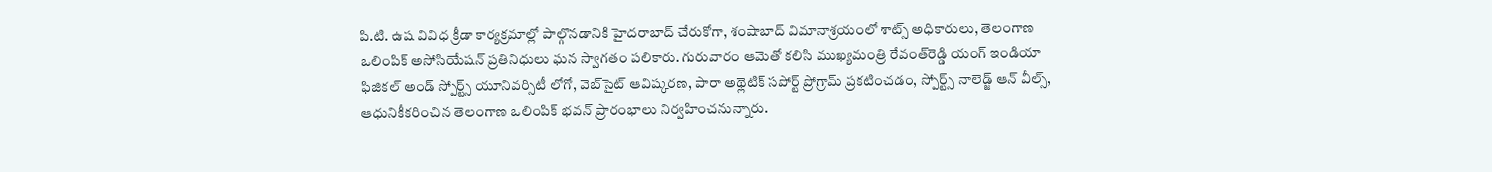పి.టి. ఉష వివిధ క్రీడా కార్యక్రమాల్లో పాల్గొనడానికి హైదరాబాద్‌ చేరుకోగా, శంషాబాద్‌ విమానాశ్రయంలో శాట్స్‌ అధికారులు, తెలంగాణ ఒలింపిక్‌ అసోసియేషన్‌ ప్రతినిధులు ఘన స్వాగతం పలికారు. గురువారం ఆమెతో కలిసి ముఖ్యమంత్రి రేవంత్‌రెడ్డి యంగ్‌ ఇండియా ఫిజికల్‌ అండ్‌ స్పోర్ట్స్‌ యూనివర్సిటీ లోగో, వెబ్‌సైట్‌ ఆవిష్కరణ, పారా అథ్లెటిక్‌ సపోర్ట్‌ ప్రోగ్రామ్‌ ప్రకటించడం, స్పోర్ట్స్‌ నాలెడ్జ్‌ ఆన్‌ వీల్స్‌, ఆధునికీకరించిన తెలంగాణ ఒలింపిక్‌ భవన్‌ ప్రారంభాలు నిర్వహించనున్నారు.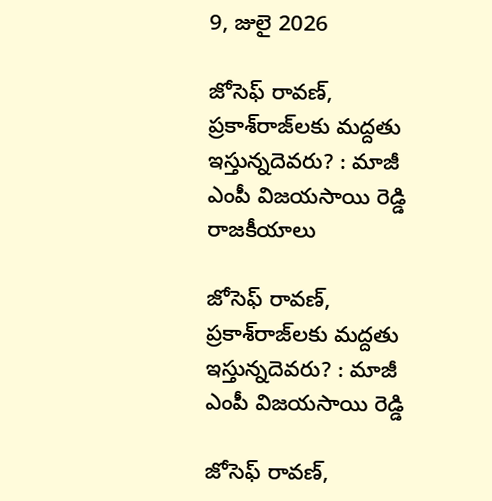9, జులై 2026

జోసెఫ్‌ రావణ్‌, ప్రకాశ్‌రాజ్‌లకు మద్దతు ఇస్తున్నదెవరు? : మాజీ ఎంపీ విజయసాయి రెడ్డి
రాజకీయాలు

జోసెఫ్‌ రావణ్‌, ప్రకాశ్‌రాజ్‌లకు మద్దతు ఇస్తున్నదెవరు? : మాజీ ఎంపీ విజయసాయి రెడ్డి

జోసెఫ్‌ రావణ్‌,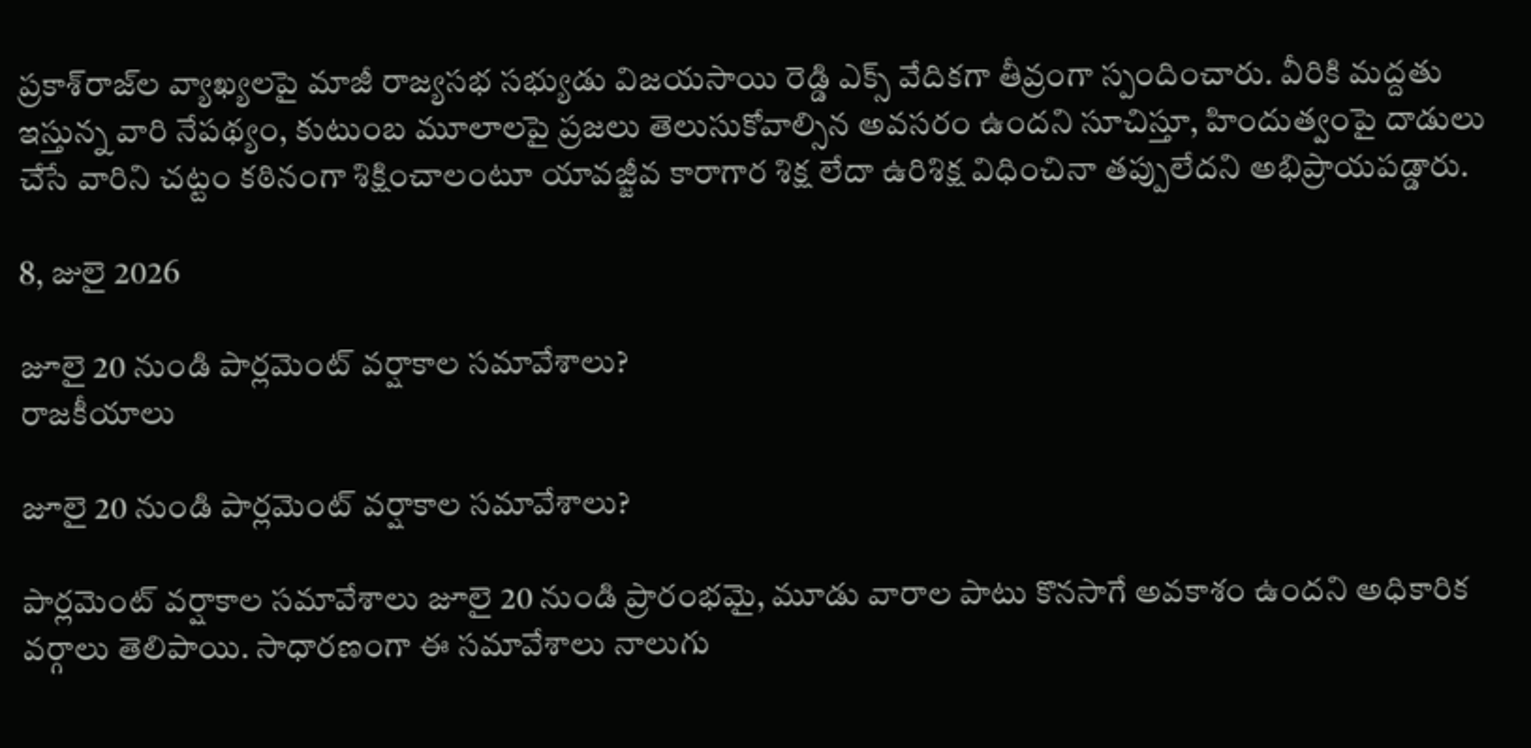ప్రకాశ్‌రాజ్‌ల వ్యాఖ్యలపై మాజీ రాజ్యసభ సభ్యుడు విజయసాయి రెడ్డి ఎక్స్‌ వేదికగా తీవ్రంగా స్పందించారు. వీరికి మద్దతు ఇస్తున్న వారి నేపథ్యం, కుటుంబ మూలాలపై ప్రజలు తెలుసుకోవాల్సిన అవసరం ఉందని సూచిస్తూ, హిందుత్వంపై దాడులు చేసే వారిని చట్టం కఠినంగా శిక్షించాలంటూ యావజ్జీవ కారాగార శిక్ష లేదా ఉరిశిక్ష విధించినా తప్పులేదని అభిప్రాయపడ్డారు.

8, జులై 2026

జూలై 20 నుండి పార్లమెంట్ వర్షాకాల సమావేశాలు?
రాజకీయాలు

జూలై 20 నుండి పార్లమెంట్ వర్షాకాల సమావేశాలు?

పార్లమెంట్ వర్షాకాల సమావేశాలు జూలై 20 నుండి ప్రారంభమై, మూడు వారాల పాటు కొనసాగే అవకాశం ఉందని అధికారిక వర్గాలు తెలిపాయి. సాధారణంగా ఈ సమావేశాలు నాలుగు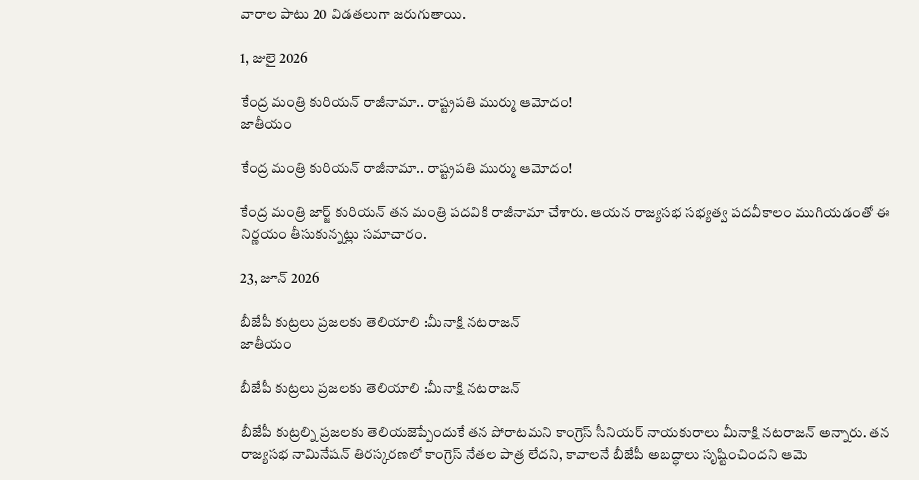వారాల పాటు 20 విడతలుగా జరుగుతాయి.

1, జులై 2026

కేంద్ర మంత్రి కురియన్ రాజీనామా.. రాష్ట్రపతి ముర్ము ఆమోదం!
జాతీయం

కేంద్ర మంత్రి కురియన్ రాజీనామా.. రాష్ట్రపతి ముర్ము ఆమోదం!

కేంద్ర మంత్రి జార్జ్ కురియన్ తన మంత్రి పదవికి రాజీనామా చేశారు. ఆయన రాజ్యసభ సభ్యత్వ పదవీకాలం ముగియడంతో ఈ నిర్ణయం తీసుకున్నట్లు సమాచారం.

23, జూన్ 2026

బీజేపీ కుట్రలు ప్రజలకు తెలియాలి :మీనాక్షి నటరాజన్‌
జాతీయం

బీజేపీ కుట్రలు ప్రజలకు తెలియాలి :మీనాక్షి నటరాజన్‌

బీజేపీ కుట్రల్ని ప్రజలకు తెలియజెప్పేందుకే తన పోరాటమని కాంగ్రెస్‌ సీనియర్‌ నాయకురాలు మీనాక్షి నటరాజన్‌ అన్నారు. తన రాజ్యసభ నామినేషన్‌ తిరస్కరణలో కాంగ్రెస్‌ నేతల పాత్ర లేదని, కావాలనే బీజేపీ అబద్ధాలు సృష్టించిందని ఆమె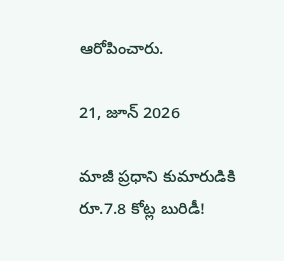ఆరోపించారు.

21, జూన్ 2026

మాజీ ప్రధాని కుమారుడికి రూ.7.8 కోట్ల బురిడీ!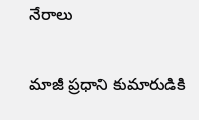నేరాలు

మాజీ ప్రధాని కుమారుడికి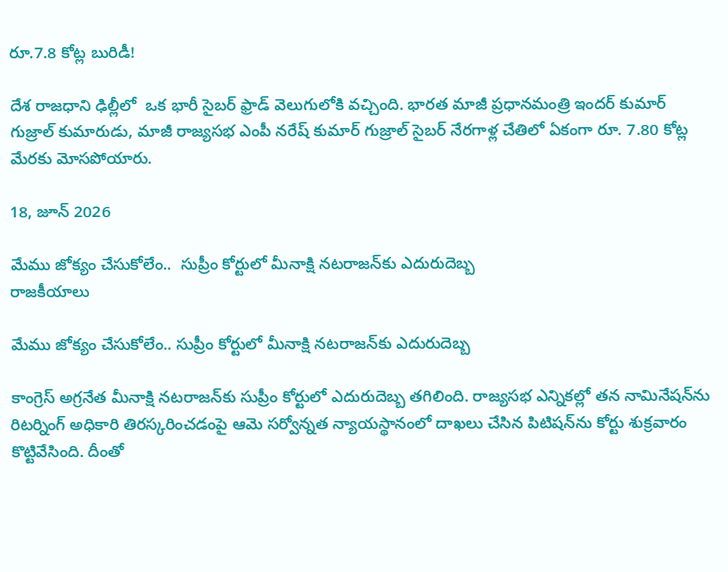రూ.7.8 కోట్ల బురిడీ!

దేశ రాజధాని ఢిల్లీలో  ఒక భారీ సైబర్ ఫ్రాడ్ వెలుగులోకి వచ్చింది. భారత మాజీ ప్రధానమంత్రి ఇందర్ కుమార్ గుజ్రాల్ కుమారుడు, మాజీ రాజ్యసభ ఎంపీ నరేష్ కుమార్ గుజ్రాల్ సైబర్ నేరగాళ్ల చేతిలో ఏకంగా రూ. 7.80 కోట్ల మేరకు మోసపోయారు.

18, జూన్ 2026

మేము జోక్యం చేసుకోలేం..  సుప్రీం కోర్టులో మీనాక్షి నటరాజన్‌కు ఎదురుదెబ్బ
రాజకీయాలు

మేము జోక్యం చేసుకోలేం.. సుప్రీం కోర్టులో మీనాక్షి నటరాజన్‌కు ఎదురుదెబ్బ

కాంగ్రెస్‌ అగ్రనేత మీనాక్షి నటరాజన్‌కు సుప్రీం కోర్టులో ఎదురుదెబ్బ తగిలింది. రాజ్యసభ ఎన్నికల్లో తన నామినేషన్‌ను రిటర్నింగ్‌ అధికారి తిరస్కరించడంపై ఆమె సర్వోన్నత న్యాయస్థానంలో దాఖలు చేసిన పిటిషన్‌ను కోర్టు శుక్రవారం కొట్టివేసింది. దీంతో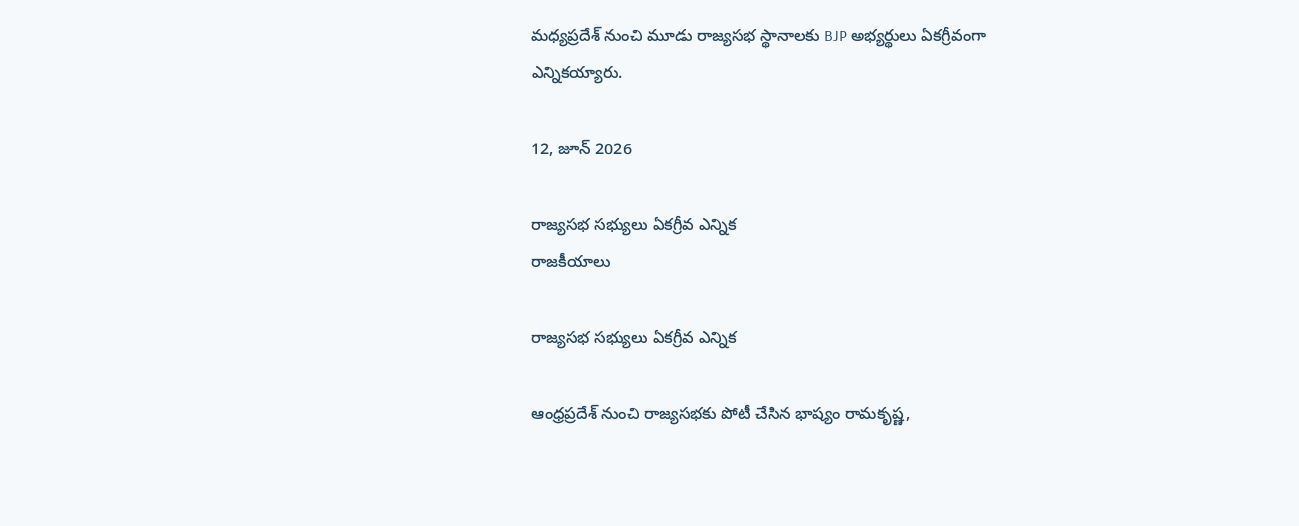మధ్యప్రదేశ్‌ నుంచి మూడు రాజ్యసభ స్థానాలకు BJP అభ్యర్థులు ఏకగ్రీవంగా ఎన్నికయ్యారు.

12, జూన్ 2026

రాజ్యసభ సభ్యులు ఏకగ్రీవ ఎన్నిక
రాజకీయాలు

రాజ్యసభ సభ్యులు ఏకగ్రీవ ఎన్నిక

ఆంధ్రప్రదేశ్ నుంచి రాజ్యసభకు పోటీ చేసిన భాష్యం రామకృష్ణ,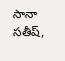సానా సతీష్,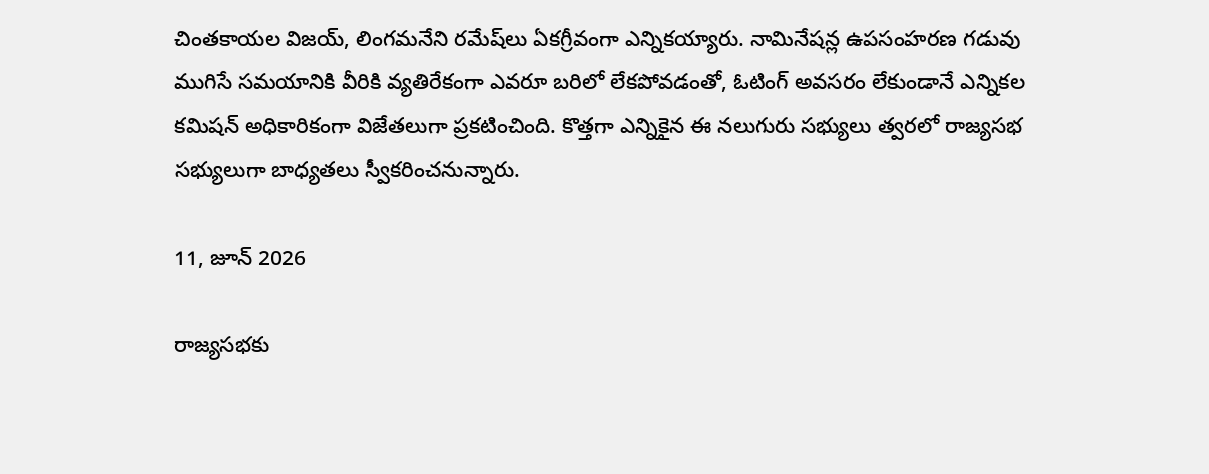చింతకాయల విజయ్, లింగమనేని రమేష్‌లు ఏకగ్రీవంగా ఎన్నికయ్యారు. నామినేషన్ల ఉపసంహరణ గడువు ముగిసే సమయానికి వీరికి వ్యతిరేకంగా ఎవరూ బరిలో లేకపోవడంతో, ఓటింగ్ అవసరం లేకుండానే ఎన్నికల కమిషన్ అధికారికంగా విజేతలుగా ప్రకటించింది. కొత్తగా ఎన్నికైన ఈ నలుగురు సభ్యులు త్వరలో రాజ్యసభ సభ్యులుగా బాధ్యతలు స్వీకరించనున్నారు.

11, జూన్ 2026

రాజ్యసభకు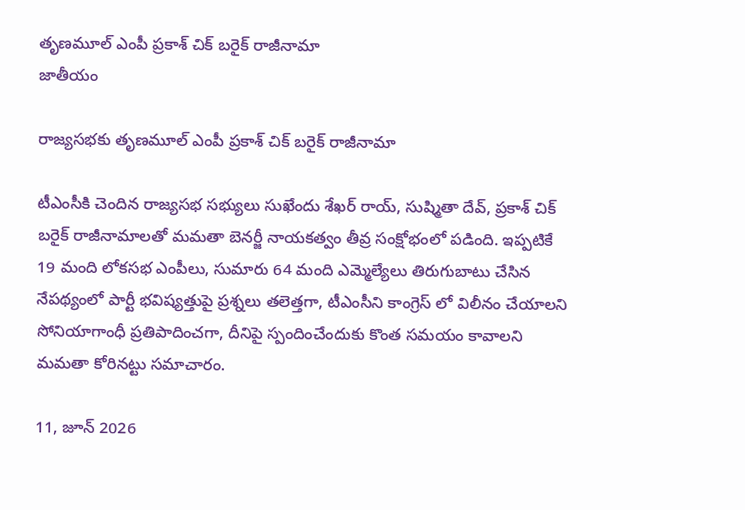తృణమూల్ ఎంపీ ప్రకాశ్ చిక్ బరైక్ రాజీనామా
జాతీయం

రాజ్యసభకు తృణమూల్ ఎంపీ ప్రకాశ్ చిక్ బరైక్ రాజీనామా

టీఎంసీకి చెందిన రాజ్యసభ సభ్యులు సుఖేందు శేఖర్ రాయ్, సుష్మితా దేవ్, ప్రకాశ్ చిక్ బరైక్ రాజీనామాలతో మమతా బెనర్జీ నాయకత్వం తీవ్ర సంక్షోభంలో పడింది. ఇప్పటికే 19 మంది లోకసభ ఎంపీలు, సుమారు 64 మంది ఎమ్మెల్యేలు తిరుగుబాటు చేసిన నేపథ్యంలో పార్టీ భవిష్యత్తుపై ప్రశ్నలు తలెత్తగా, టీఎంసీని కాంగ్రెస్ లో విలీనం చేయాలని సోనియాగాంధీ ప్రతిపాదించగా, దీనిపై స్పందించేందుకు కొంత సమయం కావాలని మమతా కోరినట్టు సమాచారం.

11, జూన్ 2026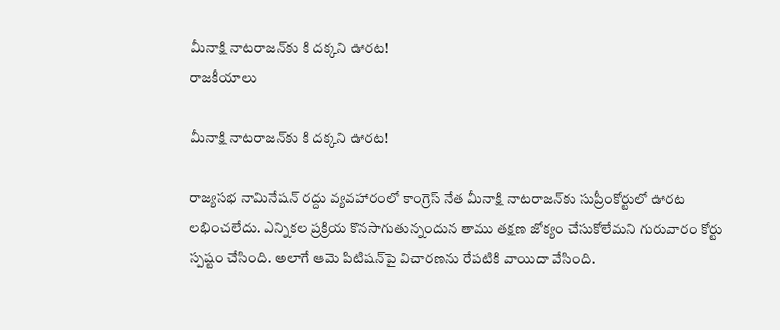మీనాక్షి నాటరాజన్‌కు కి దక్కని ఊరట!
రాజకీయాలు

మీనాక్షి నాటరాజన్‌కు కి దక్కని ఊరట!

రాజ్యసభ నామినేషన్ రద్దు వ్యవహారంలో కాంగ్రెస్ నేత మీనాక్షి నాటరాజన్‌కు సుప్రీంకోర్టులో ఊరట లభించలేదు. ఎన్నికల ప్రక్రియ కొనసాగుతున్నందున తాము తక్షణ జోక్యం చేసుకోలేమని గురువారం కోర్టు స్పష్టం చేసింది. అలాగే ఆమె పిటిషన్‌పై విచారణను రేపటికి వాయిదా వేసింది.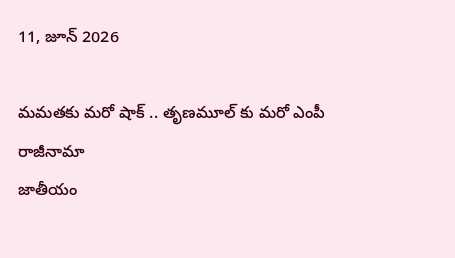11, జూన్ 2026

మమతకు మరో షాక్ .. తృణమూల్ కు మరో ఎంపీ రాజీనామా
జాతీయం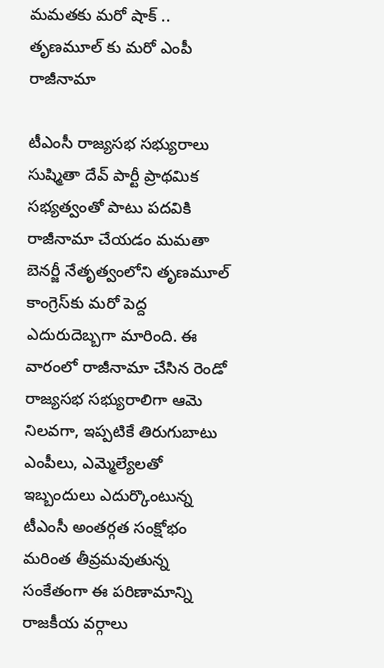మమతకు మరో షాక్ .. తృణమూల్ కు మరో ఎంపీ రాజీనామా

టీఎంసీ రాజ్యసభ సభ్యురాలు సుష్మితా దేవ్ పార్టీ ప్రాథమిక సభ్యత్వంతో పాటు పదవికి రాజీనామా చేయడం మమతా బెనర్జీ నేతృత్వంలోని తృణమూల్ కాంగ్రెస్‌కు మరో పెద్ద ఎదురుదెబ్బగా మారింది. ఈ వారంలో రాజీనామా చేసిన రెండో రాజ్యసభ సభ్యురాలిగా ఆమె నిలవగా, ఇప్పటికే తిరుగుబాటు ఎంపీలు, ఎమ్మెల్యేలతో ఇబ్బందులు ఎదుర్కొంటున్న టీఎంసీ అంతర్గత సంక్షోభం మరింత తీవ్రమవుతున్న సంకేతంగా ఈ పరిణామాన్ని రాజకీయ వర్గాలు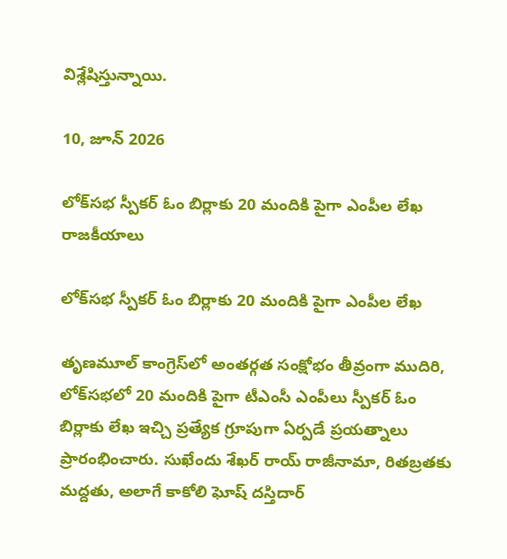విశ్లేషిస్తున్నాయి.

10, జూన్ 2026

లోక్‌సభ స్పీకర్ ఓం బిర్లాకు 20 మందికి పైగా ఎంపీల లేఖ
రాజకీయాలు

లోక్‌సభ స్పీకర్ ఓం బిర్లాకు 20 మందికి పైగా ఎంపీల లేఖ

తృణమూల్ కాంగ్రెస్‌లో అంతర్గత సంక్షోభం తీవ్రంగా ముదిరి, లోక్‌సభలో 20 మందికి పైగా టీఎంసీ ఎంపీలు స్పీకర్ ఓం బిర్లాకు లేఖ ఇచ్చి ప్రత్యేక గ్రూపుగా ఏర్పడే ప్రయత్నాలు ప్రారంభించారు. సుఖేందు శేఖర్ రాయ్ రాజీనామా, రితబ్రతకు మద్దతు, అలాగే కాకోలి ఘోష్ దస్తిదార్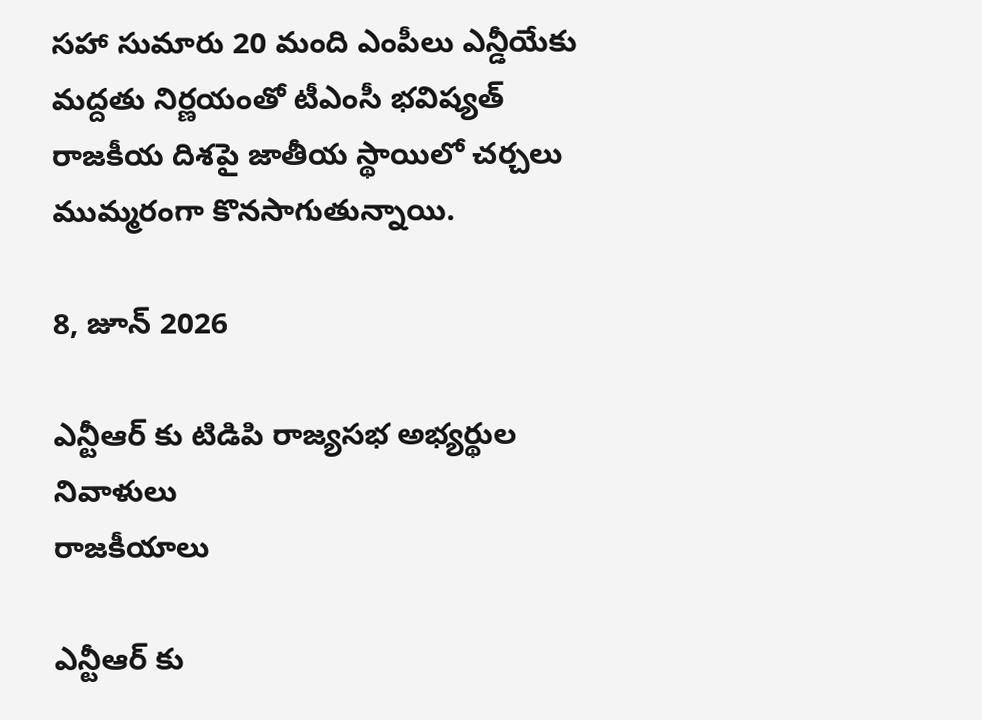సహా సుమారు 20 మంది ఎంపీలు ఎన్డీయేకు మద్దతు నిర్ణయంతో టీఎంసీ భవిష్యత్ రాజకీయ దిశపై జాతీయ స్థాయిలో చర్చలు ముమ్మరంగా కొనసాగుతున్నాయి.

8, జూన్ 2026

ఎన్టీఆర్ కు టిడిపి రాజ్యసభ అభ్యర్థుల నివాళులు
రాజకీయాలు

ఎన్టీఆర్ కు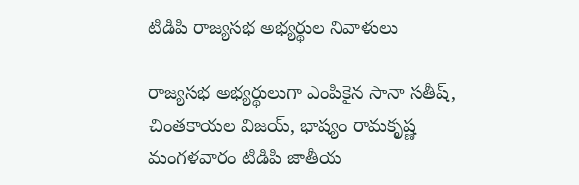టిడిపి రాజ్యసభ అభ్యర్థుల నివాళులు

రాజ్యసభ అభ్యర్థులుగా ఎంపికైన సానా సతీష్, చింతకాయల విజయ్, భాష్యం రామకృష్ణ మంగళవారం టిడిపి జాతీయ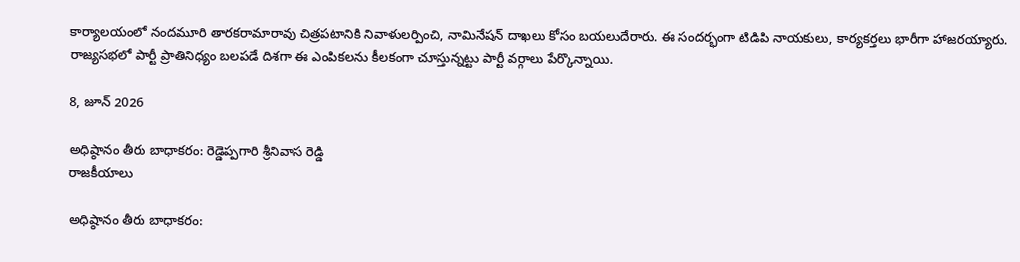కార్యాలయంలో నందమూరి తారకరామారావు చిత్రపటానికి నివాళులర్పించి, నామినేషన్ దాఖలు కోసం బయలుదేరారు. ఈ సందర్భంగా టిడిపి నాయకులు, కార్యకర్తలు భారీగా హాజరయ్యారు. రాజ్యసభలో పార్టీ ప్రాతినిధ్యం బలపడే దిశగా ఈ ఎంపికలను కీలకంగా చూస్తున్నట్టు పార్టీ వర్గాలు పేర్కొన్నాయి.

8, జూన్ 2026

అధిష్ఠానం తీరు బాధాకరం: రెడ్డెప్పగారి శ్రీనివాస రెడ్డి
రాజకీయాలు

అధిష్ఠానం తీరు బాధాకరం: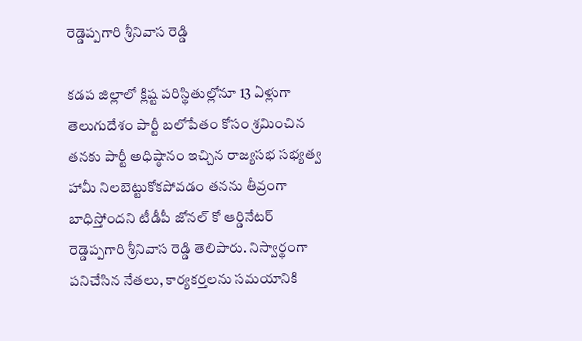రెడ్డెప్పగారి శ్రీనివాస రెడ్డి

కడప జిల్లాలో క్లిష్ట పరిస్థితుల్లోనూ 13 ఏళ్లుగా తెలుగుదేశం పార్టీ బలోపేతం కోసం శ్రమించిన తనకు పార్టీ అధిష్ఠానం ఇచ్చిన రాజ్యసభ సభ్యత్వ హామీ నిలబెట్టుకోకపోవడం తనను తీవ్రంగా బాధిస్తోందని టీడీపీ జోనల్ కో ఆర్డినేటర్ రెడ్డెప్పగారి శ్రీనివాస రెడ్డి తెలిపారు. నిస్వార్థంగా పనిచేసిన నేతలు, కార్యకర్తలను సమయానికి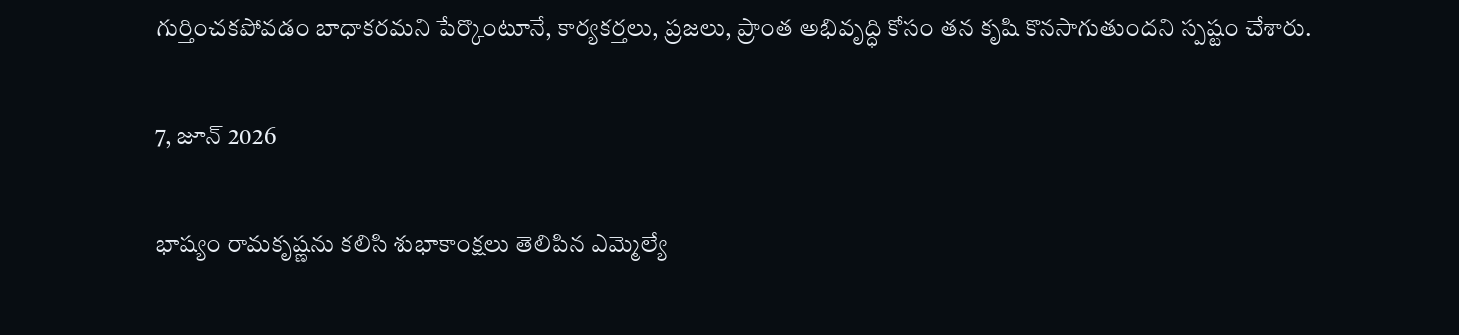గుర్తించకపోవడం బాధాకరమని పేర్కొంటూనే, కార్యకర్తలు, ప్రజలు, ప్రాంత అభివృద్ధి కోసం తన కృషి కొనసాగుతుందని స్పష్టం చేశారు.

7, జూన్ 2026

భాష్యం రామకృష్ణను కలిసి శుభాకాంక్షలు తెలిపిన ఎమ్మెల్యే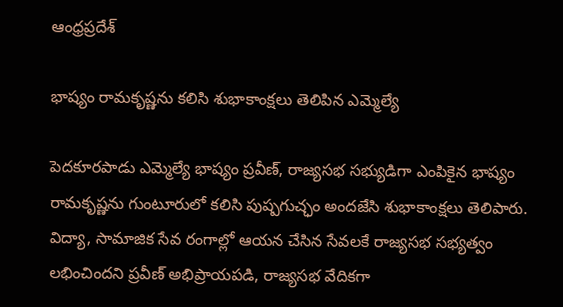ఆంధ్రప్రదేశ్

భాష్యం రామకృష్ణను కలిసి శుభాకాంక్షలు తెలిపిన ఎమ్మెల్యే

పెదకూరపాడు ఎమ్మెల్యే భాష్యం ప్రవీణ్, రాజ్యసభ సభ్యుడిగా ఎంపికైన భాష్యం రామకృష్ణను గుంటూరులో కలిసి పుష్పగుచ్ఛం అందజేసి శుభాకాంక్షలు తెలిపారు. విద్యా, సామాజిక సేవ రంగాల్లో ఆయన చేసిన సేవలకే రాజ్యసభ సభ్యత్వం లభించిందని ప్రవీణ్ అభిప్రాయపడి, రాజ్యసభ వేదికగా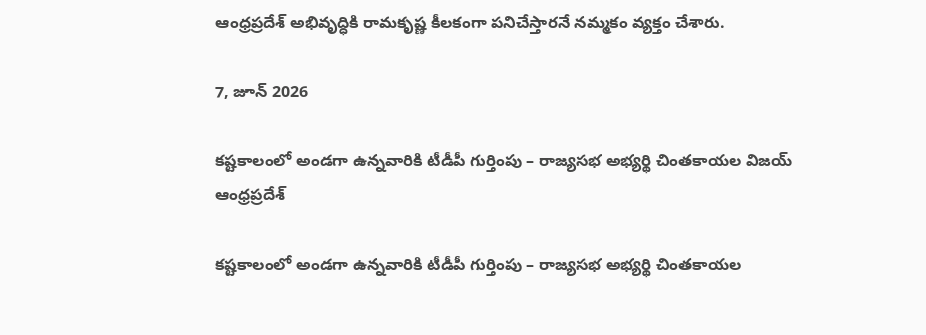ఆంధ్రప్రదేశ్ అభివృద్ధికి రామకృష్ణ కీలకంగా పనిచేస్తారనే నమ్మకం వ్యక్తం చేశారు.

7, జూన్ 2026

కష్టకాలంలో అండగా ఉన్నవారికి టీడీపీ గుర్తింపు – రాజ్యసభ అభ్యర్థి చింతకాయల విజయ్
ఆంధ్రప్రదేశ్

కష్టకాలంలో అండగా ఉన్నవారికి టీడీపీ గుర్తింపు – రాజ్యసభ అభ్యర్థి చింతకాయల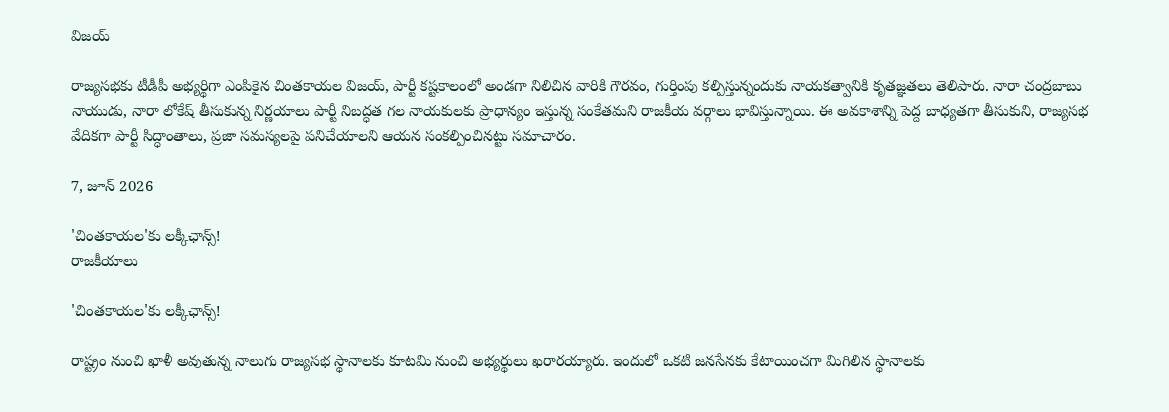విజయ్

రాజ్యసభకు టీడీపీ అభ్యర్థిగా ఎంపికైన చింతకాయల విజయ్, పార్టీ కష్టకాలంలో అండగా నిలిచిన వారికి గౌరవం, గుర్తింపు కల్పిస్తున్నందుకు నాయకత్వానికి కృతజ్ఞతలు తెలిపారు. నారా చంద్రబాబు నాయుడు, నారా లోకేష్ తీసుకున్న నిర్ణయాలు పార్టీ నిబద్ధత గల నాయకులకు ప్రాధాన్యం ఇస్తున్న సంకేతమని రాజకీయ వర్గాలు భావిస్తున్నాయి. ఈ అవకాశాన్ని పెద్ద బాధ్యతగా తీసుకుని, రాజ్యసభ వేదికగా పార్టీ సిద్ధాంతాలు, ప్రజా సమస్యలపై పనిచేయాలని ఆయన సంకల్పించినట్టు సమాచారం.

7, జూన్ 2026

'చింతకాయల'కు లక్కీఛాన్స్!
రాజకీయాలు

'చింతకాయల'కు లక్కీఛాన్స్!

రాష్ట్రం నుంచి ఖాళీ అవుతున్న నాలుగు రాజ్యసభ స్థానాలకు కూటమి నుంచి అభ్యర్థులు ఖరారయ్యారు. ఇందులో ఒకటి జనసేనకు కేటాయించగా మిగిలిన స్థానాలకు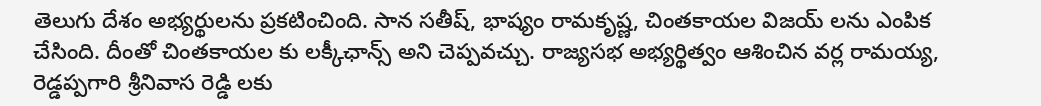తెలుగు దేశం అభ్యర్థులను ప్రకటించింది. సాన సతీష్, భాష్యం రామకృష్ణ, చింతకాయల విజయ్ లను ఎంపిక చేసింది. దీంతో చింతకాయల కు లక్కీఛాన్స్ అని చెప్పవచ్చు. రాజ్యసభ అభ్యర్థిత్వం ఆశించిన వర్ల రామయ్య, రెడ్డప్పగారి శ్రీనివాస రెడ్డి లకు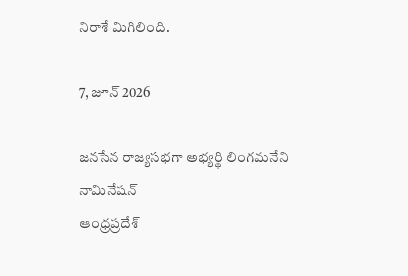నిరాశే మిగిలింది.

7, జూన్ 2026

జనసేన రాజ్యసభగా అభ్యర్థి లింగమనేని నామినేషన్
ఆంధ్రప్రదేశ్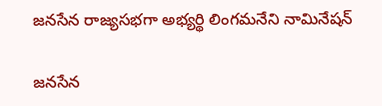జనసేన రాజ్యసభగా అభ్యర్థి లింగమనేని నామినేషన్

జనసేన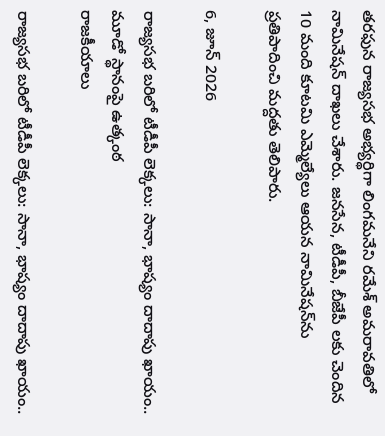తరఫున రాజ్యసభ అభ్యర్థిగా లింగమనేని రమేశ్ అమరావతిలో నామినేషన్ దాఖలు చేశారు. జనసేన, టీడీపీ, బీజేపీ లకు చెందిన 10 మంది కూటమి ఎమ్మెల్యేలు ఆయన నామినేషన్‌ను ప్రతిపాదించి మద్దతు తెలిపారు.

6, జూన్ 2026

రాజ్యసభ బరిలో టీడీపీ లెక్కలు: సానా, భాష్యం దాదాపు ఖాయం.. మూడో స్థానంపై ఉత్కంఠ
రాజకీయాలు

రాజ్యసభ బరిలో టీడీపీ లెక్కలు: సానా, భాష్యం దాదాపు ఖాయం..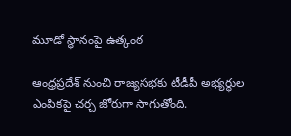మూడో స్థానంపై ఉత్కంఠ

ఆంధ్రప్రదేశ్‌ నుంచి రాజ్యసభకు టీడీపీ అభ్యర్థుల ఎంపికపై చర్చ జోరుగా సాగుతోంది.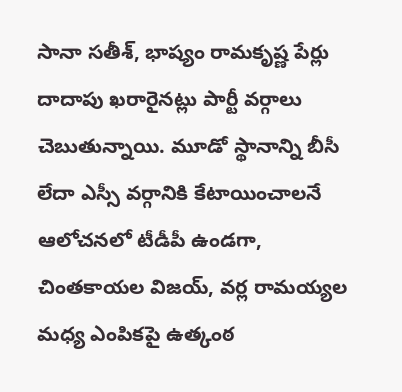సానా సతీశ్‌, భాష్యం రామకృష్ణ పేర్లు దాదాపు ఖరారైనట్లు పార్టీ వర్గాలు చెబుతున్నాయి. మూడో స్థానాన్ని బీసీ లేదా ఎస్సీ వర్గానికి కేటాయించాలనే ఆలోచనలో టీడీపీ ఉండగా, చింతకాయల విజయ్‌, వర్ల రామయ్యల మధ్య ఎంపికపై ఉత్కంఠ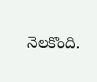నెలకొంది.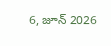6, జూన్ 2026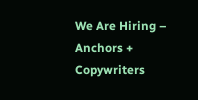We Are Hiring – Anchors + Copywriters